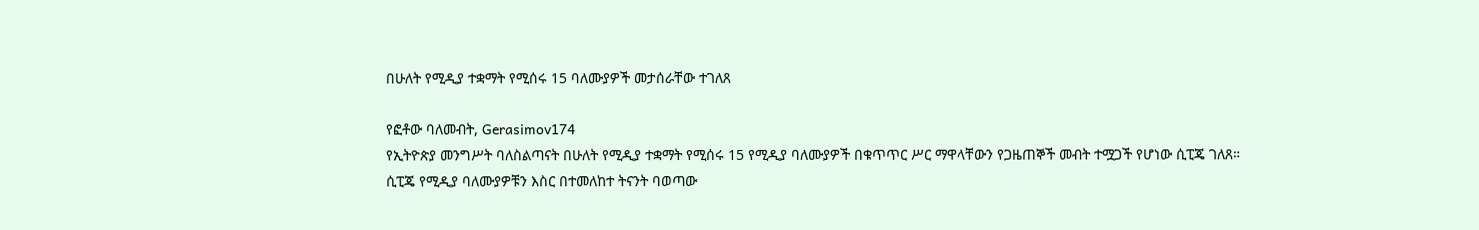በሁለት የሚዲያ ተቋማት የሚሰሩ 15 ባለሙያዎች መታሰራቸው ተገለጸ

የፎቶው ባለመብት, Gerasimov174
የኢትዮጵያ መንግሥት ባለስልጣናት በሁለት የሚዲያ ተቋማት የሚሰሩ 15 የሚዲያ ባለሙያዎች በቁጥጥር ሥር ማዋላቸውን የጋዜጠኞች መብት ተሟጋች የሆነው ሲፒጄ ገለጸ።
ሲፒጄ የሚዲያ ባለሙያዎቹን እስር በተመለከተ ትናንት ባወጣው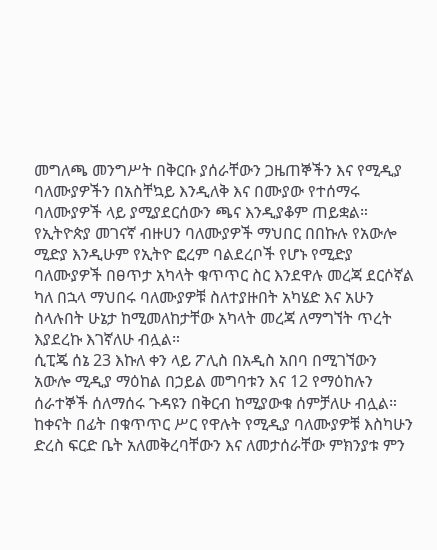መግለጫ መንግሥት በቅርቡ ያሰራቸውን ጋዜጠኞችን እና የሚዲያ ባለሙያዎችን በአስቸኳይ እንዲለቅ እና በሙያው የተሰማሩ ባለሙያዎች ላይ ያሚያደርሰውን ጫና እንዲያቆም ጠይቋል።
የኢትዮጵያ መገናኛ ብዙሀን ባለሙያዎች ማህበር በበኩሉ የአውሎ ሚድያ እንዲሁም የኢትዮ ፎረም ባልደረቦች የሆኑ የሚድያ ባለሙያዎች በፀጥታ አካላት ቁጥጥር ስር እንደዋሉ መረጃ ደርሶኛል ካለ በኋላ ማህበሩ ባለሙያዎቹ ስለተያዙበት አካሄድ እና አሁን ስላሉበት ሁኔታ ከሚመለከታቸው አካላት መረጃ ለማግኘት ጥረት እያደረኩ እገኛለሁ ብሏል።
ሲፒጄ ሰኔ 23 እኩለ ቀን ላይ ፖሊስ በአዲስ አበባ በሚገኘውን አውሎ ሚዲያ ማዕከል በኃይል መግባቱን እና 12 የማዕከሉን ሰራተኞች ሰለማሰሩ ጉዳዩን በቅርብ ከሚያውቁ ሰምቻለሁ ብሏል።
ከቀናት በፊት በቁጥጥር ሥር የዋሉት የሚዲያ ባለሙያዎቹ እስካሁን ድረስ ፍርድ ቤት አለመቅረባቸውን እና ለመታሰራቸው ምክንያቱ ምን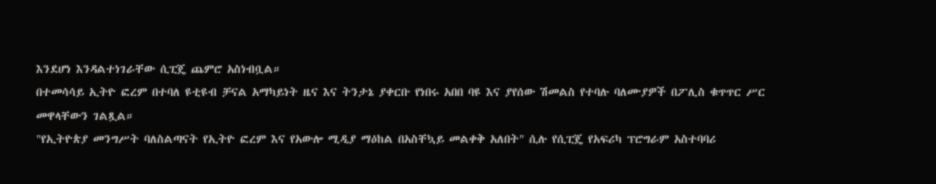እንደሆነ እንዳልተነገራቸው ሲፒጄ ጨምሮ አስነብቧል።
በተመሳሳይ ኢትዮ ፎረም በተባለ ዩቲዩብ ቻናል አማካይነት ዜና እና ትንታኔ ያቀርቡ የነበሩ አበበ ባዩ እና ያየሰው ሽመልስ የተባሉ ባለሙያዎች በፖሊስ ቁጥጥር ሥር መዋላቸውን ገልጿል።
"የኢትዮጵያ መንግሥት ባለስልጣናት የኢትዮ ፎረም እና የአውሎ ሚዲያ ማዕከል በአስቸኳይ መልቀቅ አለበት" ሲሉ የሲፒጄ የአፍሪካ ፕሮግራም አስተባባሪ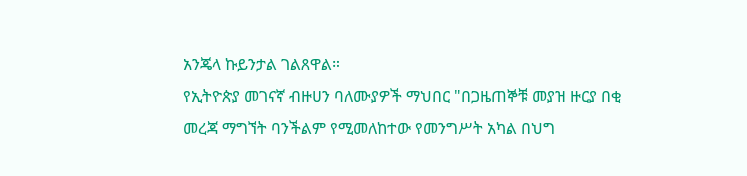አንጄላ ኩይንታል ገልጸዋል።
የኢትዮጵያ መገናኛ ብዙሀን ባለሙያዎች ማህበር "በጋዜጠኞቹ መያዝ ዙርያ በቂ መረጃ ማግኘት ባንችልም የሚመለከተው የመንግሥት አካል በህግ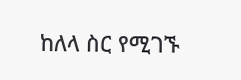ከለላ ስር የሚገኙ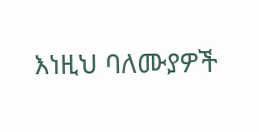እነዚህ ባለሙያዎች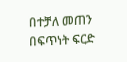በተቻለ መጠን በፍጥነት ፍርድ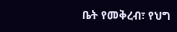ቤት የመቅረብ፣ የህግ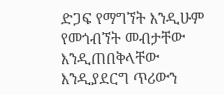ድጋፍ የማግኘት እንዲሁም የመጎብኘት መብታቸው እንዲጠበቅላቸው እንዲያደርግ ጥሪውን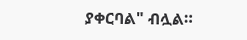ያቀርባል" ብሏል።